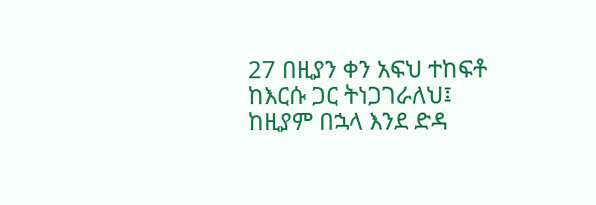27 በዚያን ቀን አፍህ ተከፍቶ ከእርሱ ጋር ትነጋገራለህ፤ ከዚያም በኋላ እንደ ድዳ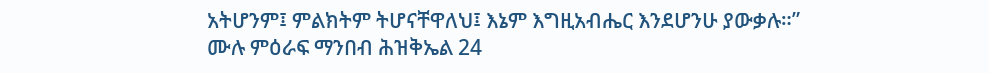አትሆንም፤ ምልክትም ትሆናቸዋለህ፤ እኔም እግዚአብሔር እንደሆንሁ ያውቃሉ።”
ሙሉ ምዕራፍ ማንበብ ሕዝቅኤል 24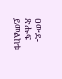ዐውደ-ጽሑፍ ይመልከቱ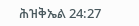ሕዝቅኤል 24:27